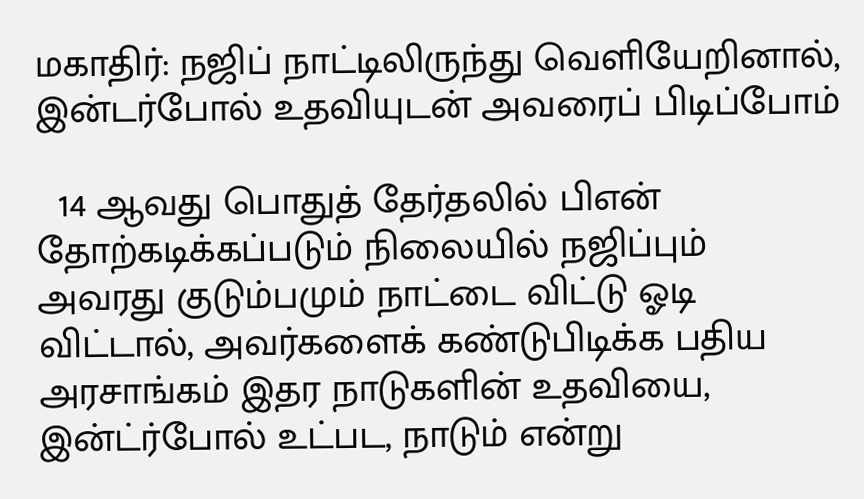மகாதிர்: நஜிப் நாட்டிலிருந்து வெளியேறினால், இன்டர்போல் உதவியுடன் அவரைப் பிடிப்போம்

  14 ஆவது பொதுத் தேர்தலில் பிஎன் தோற்கடிக்கப்படும் நிலையில் நஜிப்பும் அவரது குடும்பமும் நாட்டை விட்டு ஓடி விட்டால், அவர்களைக் கண்டுபிடிக்க பதிய அரசாங்கம் இதர நாடுகளின் உதவியை, இன்ட்ர்போல் உட்பட, நாடும் என்று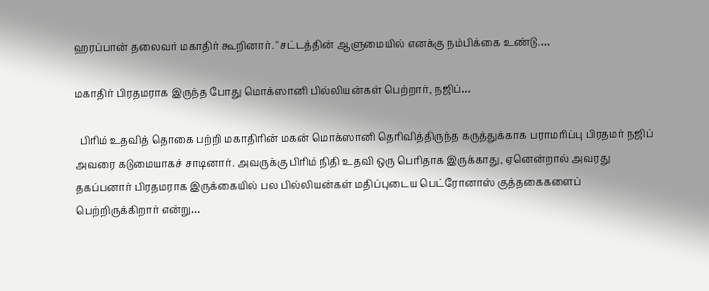ஹரப்பான் தலைவர் மகாதிர் கூறினார். "சட்டத்தின் ஆளுமையில் எனக்கு நம்பிக்கை உண்டு.…

மகாதிர் பிரதமராக இருந்த போது மொக்ஸானி பில்லியன்கள் பெற்றார், நஜிப்…

  பிரிம் உதவித் தொகை பற்றி மகாதிரின் மகன் மொக்ஸானி தெரிவித்திருந்த கருத்துக்காக பராமரிப்பு பிரதமர் நஜிப் அவரை கடுமையாகச் சாடினார். அவருக்கு பிரிம் நிதி உதவி ஒரு பெரிதாக இருக்காது, ஏனென்றால் அவரது தகப்பனார் பிரதமராக இருக்கையில் பல பில்லியன்கள் மதிப்புடைய பெட்ரோனாஸ் குத்தகைகளைப் பெற்றிருக்கிறார் என்று…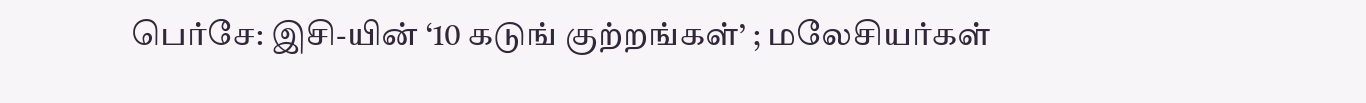பெர்சே: இசி-யின் ‘10 கடுங் குற்றங்கள்’ ; மலேசியர்கள்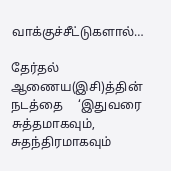வாக்குச்சீட்டுகளால்…

தேர்தல்   ஆணைய(இசி)த்தின்    நடத்தை     ‘இதுவரை  சுத்தமாகவும்,  சுதந்திரமாகவும்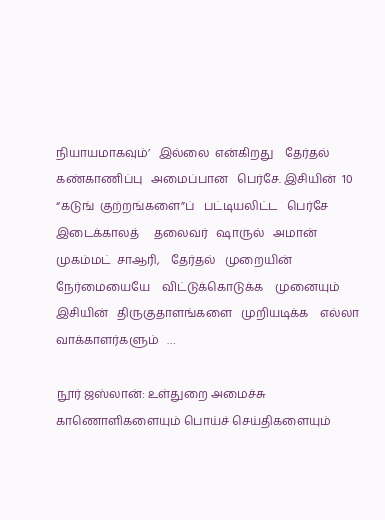நியாயமாகவும்’   இல்லை  என்கிறது    தேர்தல்   கண்காணிப்பு   அமைப்பான   பெர்சே. இசியின்  10  “கடுங்  குற்றங்களை”ப்   பட்டியலிட்ட   பெர்சே   இடைக்காலத்     தலைவர்   ஷாருல்   அமான்   முகம்மட்  சாஆரி,    தேர்தல்   முறையின்   நேர்மையையே    விட்டுக்கொடுக்க    முனையும்   இசியின்   திருகுதாளங்களை   முறியடிக்க    எல்லா   வாக்காளர்களும்   …

நூர் ஜஸ்லான்: உள்துறை அமைச்சு காணொளிகளையும் பொய்ச் செய்திகளையும்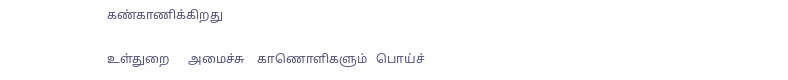கண்காணிக்கிறது

உள்துறை      அமைச்சு    காணொளிகளும்   பொய்ச்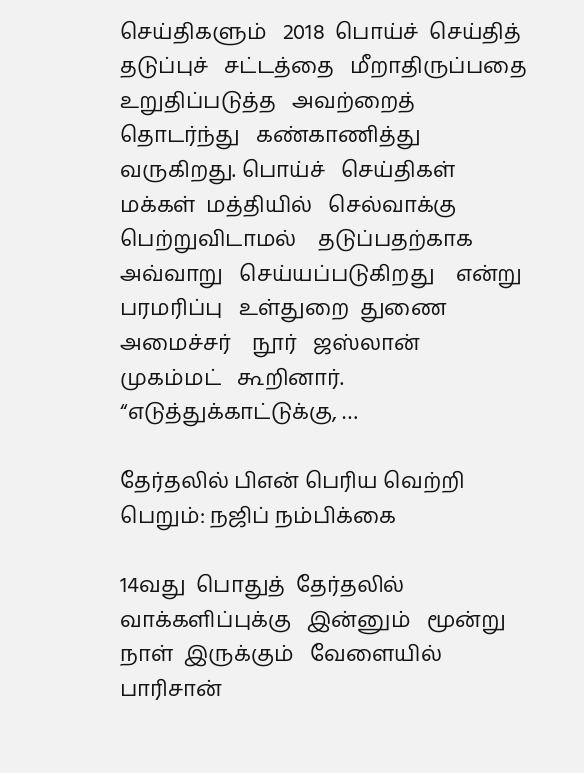செய்திகளும்   2018  பொய்ச்  செய்தித்    தடுப்புச்   சட்டத்தை   மீறாதிருப்பதை   உறுதிப்படுத்த   அவற்றைத்    தொடர்ந்து   கண்காணித்து   வருகிறது. பொய்ச்   செய்திகள்  மக்கள்  மத்தியில்   செல்வாக்கு  பெற்றுவிடாமல்    தடுப்பதற்காக   அவ்வாறு   செய்யப்படுகிறது    என்று   பரமரிப்பு   உள்துறை  துணை  அமைச்சர்    நூர்   ஜஸ்லான்   முகம்மட்   கூறினார். “எடுத்துக்காட்டுக்கு, …

தேர்தலில் பிஎன் பெரிய வெற்றி பெறும்: நஜிப் நம்பிக்கை

14வது  பொதுத்  தேர்தலில்   வாக்களிப்புக்கு   இன்னும்   மூன்று    நாள்  இருக்கும்   வேளையில்  பாரிசான்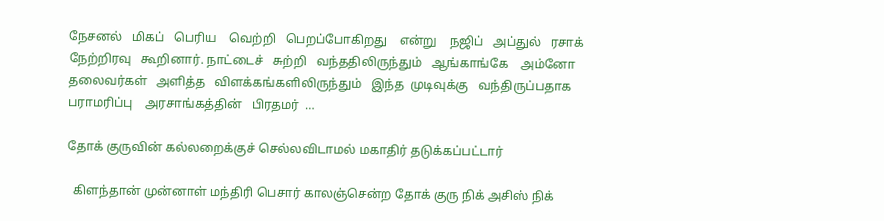நேசனல்   மிகப்   பெரிய    வெற்றி   பெறப்போகிறது    என்று    நஜிப்   அப்துல்   ரசாக்   நேற்றிரவு   கூறினார். நாட்டைச்   சுற்றி   வந்ததிலிருந்தும்   ஆங்காங்கே    அம்னோ    தலைவர்கள்   அளித்த   விளக்கங்களிலிருந்தும்   இந்த  முடிவுக்கு   வந்திருப்பதாக   பராமரிப்பு    அரசாங்கத்தின்   பிரதமர்  …

தோக் குருவின் கல்லறைக்குச் செல்லவிடாமல் மகாதிர் தடுக்கப்பட்டார்

  கிளந்தான் முன்னாள் மந்திரி பெசார் காலஞ்சென்ற தோக் குரு நிக் அசிஸ் நிக்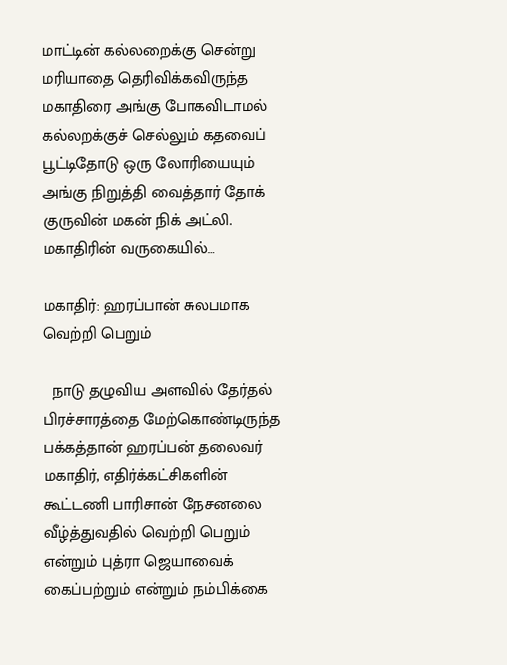மாட்டின் கல்லறைக்கு சென்று மரியாதை தெரிவிக்கவிருந்த மகாதிரை அங்கு போகவிடாமல் கல்லறக்குச் செல்லும் கதவைப் பூட்டிதோடு ஒரு லோரியையும் அங்கு நிறுத்தி வைத்தார் தோக் குருவின் மகன் நிக் அட்லி. மகாதிரின் வருகையில்…

மகாதிர்: ஹரப்பான் சுலபமாக வெற்றி பெறும்

  நாடு தழுவிய அளவில் தேர்தல் பிரச்சாரத்தை மேற்கொண்டிருந்த பக்கத்தான் ஹரப்பன் தலைவர் மகாதிர், எதிர்க்கட்சிகளின் கூட்டணி பாரிசான் நேசனலை வீழ்த்துவதில் வெற்றி பெறும் என்றும் புத்ரா ஜெயாவைக் கைப்பற்றும் என்றும் நம்பிக்கை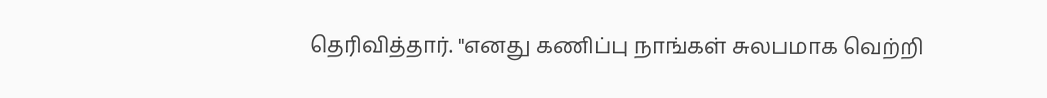தெரிவித்தார். "எனது கணிப்பு நாங்கள் சுலபமாக வெற்றி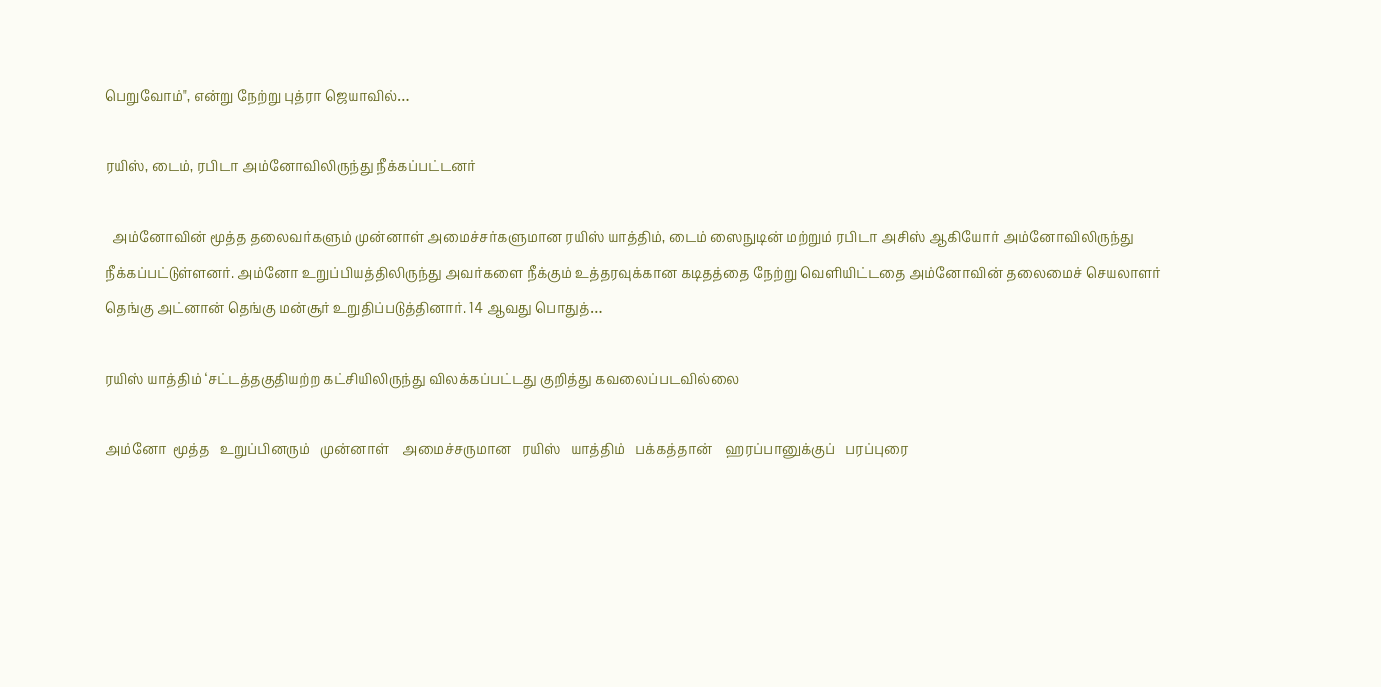பெறுவோம்", என்று நேற்று புத்ரா ஜெயாவில்…

ரயிஸ், டைம், ரபிடா அம்னோவிலிருந்து நீக்கப்பட்டனர்

  அம்னோவின் மூத்த தலைவர்களும் முன்னாள் அமைச்சர்களுமான ரயிஸ் யாத்திம், டைம் ஸைநுடின் மற்றும் ரபிடா அசிஸ் ஆகியோர் அம்னோவிலிருந்து நீக்கப்பட்டுள்ளனர். அம்னோ உறுப்பியத்திலிருந்து அவர்களை நீக்கும் உத்தரவுக்கான கடிதத்தை நேற்று வெளியிட்டதை அம்னோவின் தலைமைச் செயலாளர் தெங்கு அட்னான் தெங்கு மன்சூர் உறுதிப்படுத்தினார். 14 ஆவது பொதுத்…

ரயிஸ் யாத்திம் ‘சட்டத்தகுதியற்ற கட்சியிலிருந்து விலக்கப்பட்டது குறித்து கவலைப்படவில்லை

அம்னோ  மூத்த   உறுப்பினரும்   முன்னாள்    அமைச்சருமான   ரயிஸ்   யாத்திம்   பக்கத்தான்    ஹரப்பானுக்குப்   பரப்புரை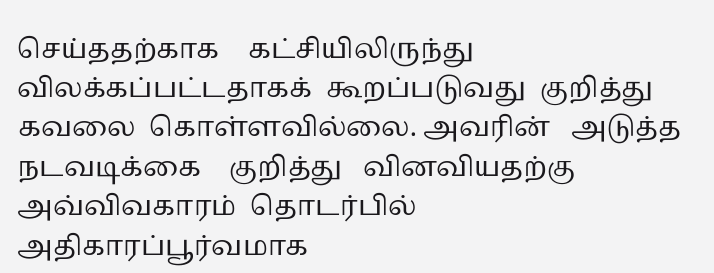செய்ததற்காக    கட்சியிலிருந்து  விலக்கப்பட்டதாகக்  கூறப்படுவது  குறித்து  கவலை  கொள்ளவில்லை. அவரின்   அடுத்த    நடவடிக்கை    குறித்து   வினவியதற்கு   அவ்விவகாரம்  தொடர்பில்  அதிகாரப்பூர்வமாக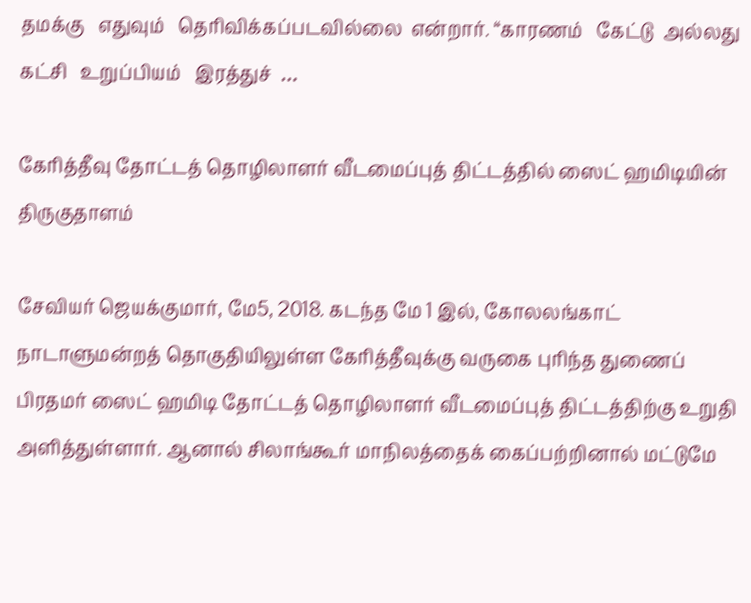தமக்கு   எதுவும்   தெரிவிக்கப்படவில்லை  என்றார். “காரணம்   கேட்டு  அல்லது   கட்சி   உறுப்பியம்   இரத்துச்  …

கேரித்தீவு தோட்டத் தொழிலாளர் வீடமைப்புத் திட்டத்தில் ஸைட் ஹமிடியின்  திருகுதாளம்

சேவியர் ஜெயக்குமார், மே5, 2018. கடந்த மே 1 இல், கோலலங்காட் நாடாளுமன்றத் தொகுதியிலுள்ள கேரித்தீவுக்கு வருகை புரிந்த துணைப் பிரதமர் ஸைட் ஹமிடி தோட்டத் தொழிலாளர் வீடமைப்புத் திட்டத்திற்கு உறுதி அளித்துள்ளார். ஆனால் சிலாங்கூர் மாநிலத்தைக் கைப்பற்றினால் மட்டுமே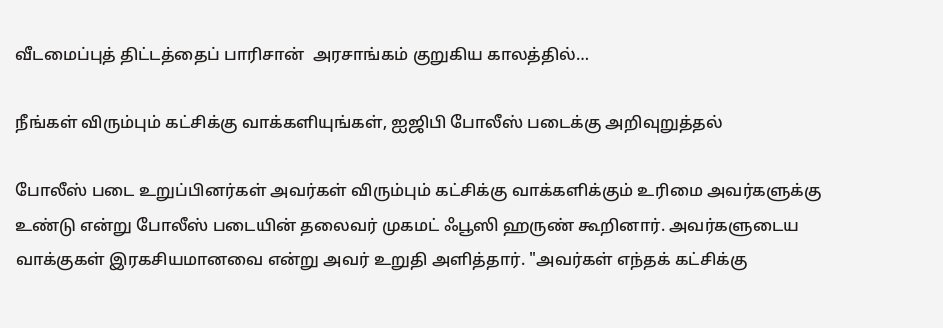வீடமைப்புத் திட்டத்தைப் பாரிசான்  அரசாங்கம் குறுகிய காலத்தில்…

நீங்கள் விரும்பும் கட்சிக்கு வாக்களியுங்கள், ஐஜிபி போலீஸ் படைக்கு அறிவுறுத்தல்

போலீஸ் படை உறுப்பினர்கள் அவர்கள் விரும்பும் கட்சிக்கு வாக்களிக்கும் உரிமை அவர்களுக்கு உண்டு என்று போலீஸ் படையின் தலைவர் முகமட் ஃபூஸி ஹருண் கூறினார். அவர்களுடைய வாக்குகள் இரகசியமானவை என்று அவர் உறுதி அளித்தார். "அவர்கள் எந்தக் கட்சிக்கு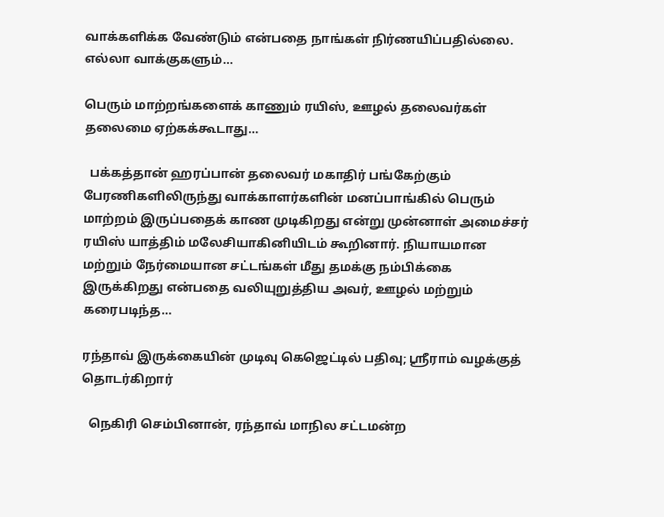வாக்களிக்க வேண்டும் என்பதை நாங்கள் நிர்ணயிப்பதில்லை. எல்லா வாக்குகளும்…

பெரும் மாற்றங்களைக் காணும் ரயிஸ், ஊழல் தலைவர்கள் தலைமை ஏற்கக்கூடாது…

  பக்கத்தான் ஹரப்பான் தலைவர் மகாதிர் பங்கேற்கும் பேரணிகளிலிருந்து வாக்காளர்களின் மனப்பாங்கில் பெரும் மாற்றம் இருப்பதைக் காண முடிகிறது என்று முன்னாள் அமைச்சர் ரயிஸ் யாத்திம் மலேசியாகினியிடம் கூறினார். நியாயமான மற்றும் நேர்மையான சட்டங்கள் மீது தமக்கு நம்பிக்கை இருக்கிறது என்பதை வலியுறுத்திய அவர், ஊழல் மற்றும் கரைபடிந்த…

ரந்தாவ் இருக்கையின் முடிவு கெஜெட்டில் பதிவு; ஶ்ரீராம் வழக்குத் தொடர்கிறார்

  நெகிரி செம்பினான், ரந்தாவ் மாநில சட்டமன்ற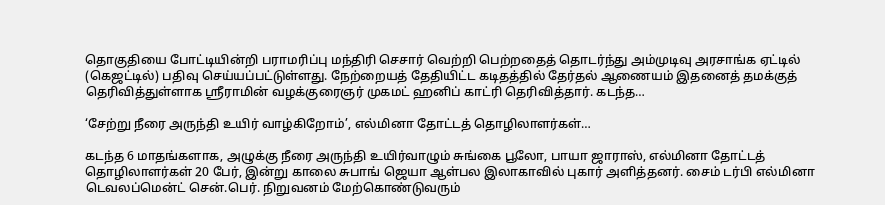தொகுதியை போட்டியின்றி பராமரிப்பு மந்திரி செசார் வெற்றி பெற்றதைத் தொடர்ந்து அம்முடிவு அரசாங்க ஏட்டில் (கெஜட்டில்) பதிவு செய்யப்பட்டுள்ளது. நேற்றையத் தேதியிட்ட கடிதத்தில் தேர்தல் ஆணையம் இதனைத் தமக்குத் தெரிவித்துள்ளாக ஶ்ரீராமின் வழக்குரைஞர் முகமட் ஹனிப் காட்ரி தெரிவித்தார். கடந்த…

‘சேற்று நீரை அருந்தி உயிர் வாழ்கிறோம்’, எல்மினா தோட்டத் தொழிலாளர்கள்…

கடந்த 6 மாதங்களாக, அழுக்கு நீரை அருந்தி உயிர்வாழும் சுங்கை பூலோ, பாயா ஜாராஸ், எல்மினா தோட்டத் தொழிலாளர்கள் 20 பேர், இன்று காலை சுபாங் ஜெயா ஆள்பல இலாகாவில் புகார் அளித்தனர். சைம் டர்பி எல்மினா டெவலப்மென்ட் சென்.பெர். நிறுவனம் மேற்கொண்டுவரும்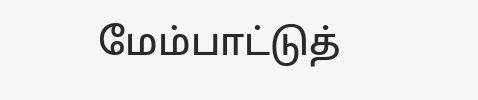மேம்பாட்டுத்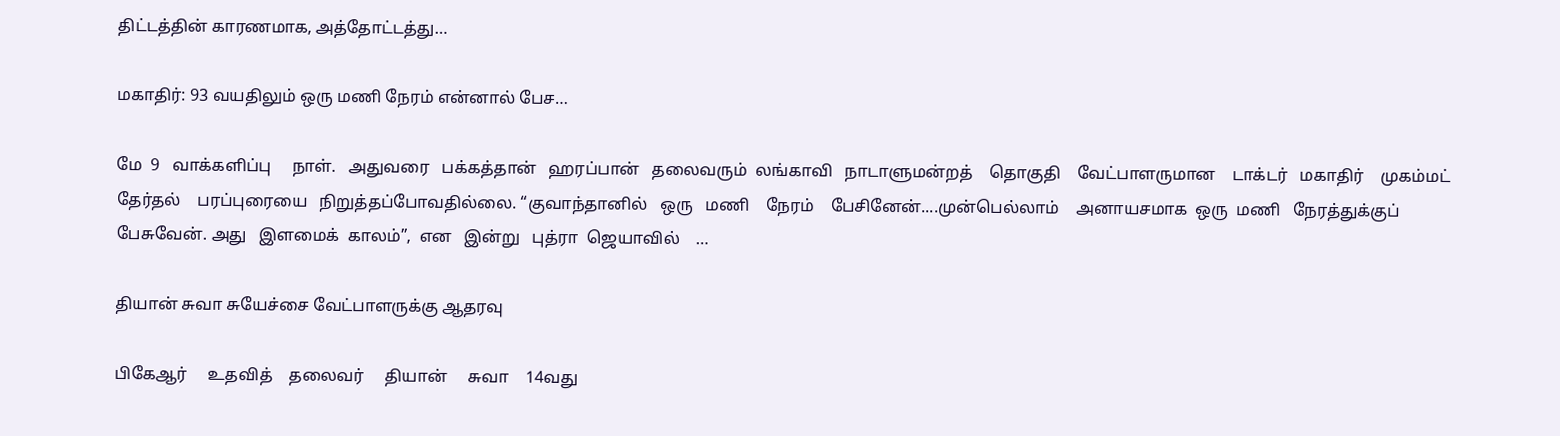திட்டத்தின் காரணமாக, அத்தோட்டத்து…

மகாதிர்: 93 வயதிலும் ஒரு மணி நேரம் என்னால் பேச…

மே  9   வாக்களிப்பு     நாள்.   அதுவரை   பக்கத்தான்   ஹரப்பான்   தலைவரும்  லங்காவி   நாடாளுமன்றத்    தொகுதி    வேட்பாளருமான    டாக்டர்   மகாதிர்    முகம்மட்    தேர்தல்    பரப்புரையை   நிறுத்தப்போவதில்லை. “குவாந்தானில்   ஒரு   மணி    நேரம்    பேசினேன்....முன்பெல்லாம்    அனாயசமாக  ஒரு  மணி   நேரத்துக்குப்   பேசுவேன். அது   இளமைக்  காலம்”,  என   இன்று   புத்ரா  ஜெயாவில்    …

தியான் சுவா சுயேச்சை வேட்பாளருக்கு ஆதரவு

பிகேஆர்     உதவித்    தலைவர்     தியான்     சுவா    14வது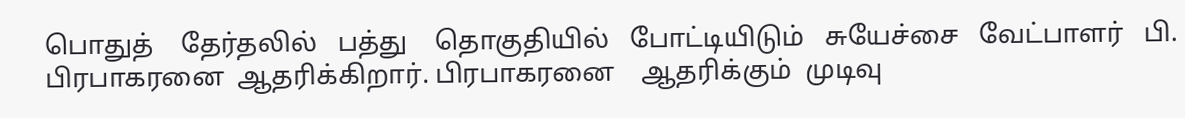பொதுத்    தேர்தலில்   பத்து    தொகுதியில்   போட்டியிடும்   சுயேச்சை   வேட்பாளர்   பி. பிரபாகரனை  ஆதரிக்கிறார். பிரபாகரனை    ஆதரிக்கும்  முடிவு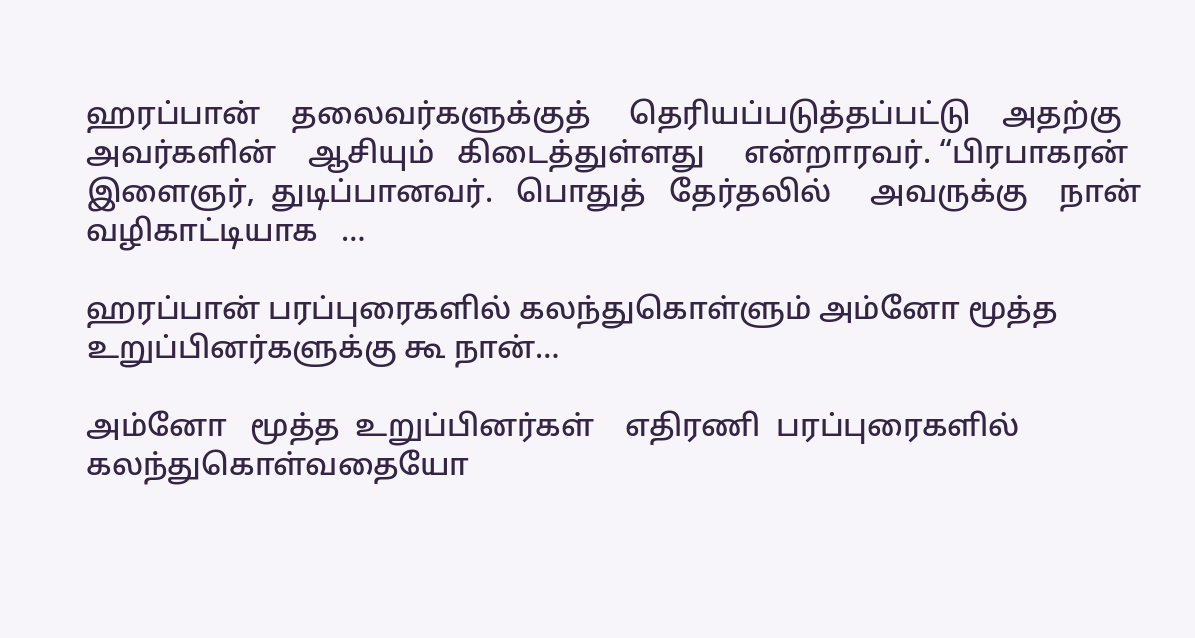ஹரப்பான்    தலைவர்களுக்குத்     தெரியப்படுத்தப்பட்டு    அதற்கு     அவர்களின்    ஆசியும்   கிடைத்துள்ளது     என்றாரவர். “பிரபாகரன்   இளைஞர்,  துடிப்பானவர்.   பொதுத்   தேர்தலில்     அவருக்கு    நான்   வழிகாட்டியாக   …

ஹரப்பான் பரப்புரைகளில் கலந்துகொள்ளும் அம்னோ மூத்த உறுப்பினர்களுக்கு கூ நான்…

அம்னோ   மூத்த  உறுப்பினர்கள்    எதிரணி  பரப்புரைகளில்     கலந்துகொள்வதையோ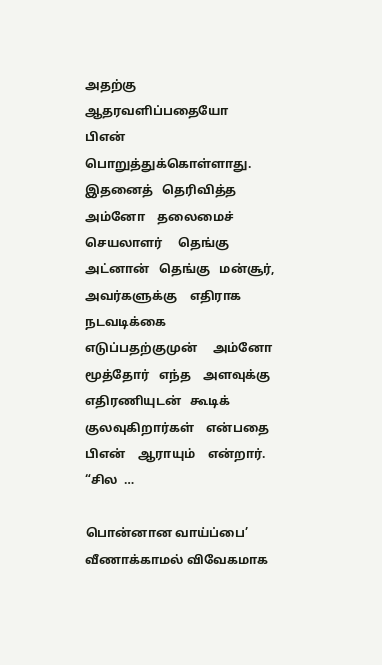அதற்கு   ஆதரவளிப்பதையோ    பிஎன்   பொறுத்துக்கொள்ளாது. இதனைத்   தெரிவித்த      அம்னோ    தலைமைச்   செயலாளர்     தெங்கு   அட்னான்   தெங்கு   மன்சூர்,     அவர்களுக்கு    எதிராக    நடவடிக்கை    எடுப்பதற்குமுன்     அம்னோ   மூத்தோர்   எந்த    அளவுக்கு   எதிரணியுடன்   கூடிக்  குலவுகிறார்கள்    என்பதை     பிஎன்    ஆராயும்    என்றார். “சில  …

பொன்னான வாய்ப்பை’ வீணாக்காமல் விவேகமாக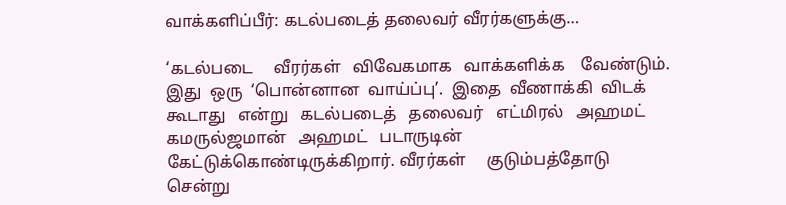வாக்களிப்பீர்: கடல்படைத் தலைவர் வீரர்களுக்கு…

‘கடல்படை     வீரர்கள்   விவேகமாக   வாக்களிக்க    வேண்டும். இது  ஒரு  ‘பொன்னான  வாய்ப்பு’.  இதை  வீணாக்கி  விடக்  கூடாது   என்று   கடல்படைத்   தலைவர்   எட்மிரல்   அஹமட்   கமருல்ஜமான்   அஹமட்   படாருடின்    கேட்டுக்கொண்டிருக்கிறார். வீரர்கள்     குடும்பத்தோடு   சென்று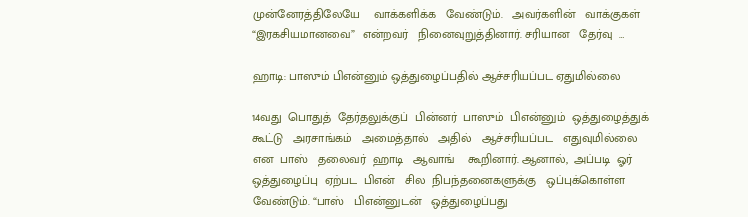முன்னேரத்திலேயே    வாக்களிக்க   வேண்டும்.   அவர்களின்   வாக்குகள்  “இரகசியமானவை”  என்றவர்   நினைவுறுத்தினார். சரியான   தேர்வு  …

ஹாடி: பாஸும் பிஎன்னும் ஒத்துழைப்பதில் ஆச்சரியப்பட ஏதுமில்லை

14வது  பொதுத்  தேர்தலுக்குப்  பின்னர்  பாஸும்  பிஎன்னும்  ஒத்துழைத்துக்    கூட்டு   அரசாங்கம்   அமைத்தால்   அதில்   ஆச்சரியப்பட   எதுவுமில்லை   என  பாஸ்   தலைவர்  ஹாடி   ஆவாங்    கூறினார். ஆனால்,  அப்படி  ஓர்   ஒத்துழைப்பு  ஏற்பட  பிஎன்   சில  நிபந்தனைகளுக்கு   ஒப்புக்கொள்ள     வேண்டும். “பாஸ்   பிஎன்னுடன்   ஒத்துழைப்பது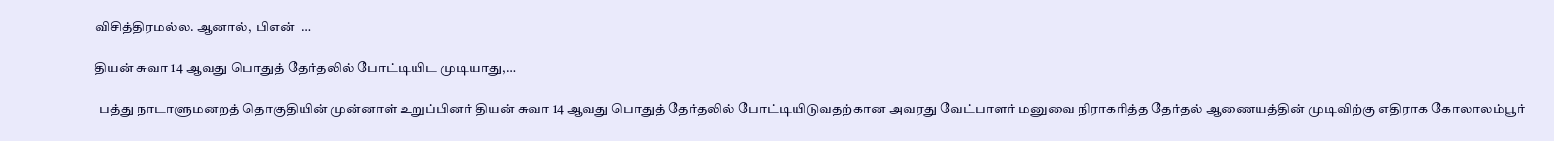விசித்திரமல்ல. ஆனால்,  பிஎன்  …

தியன் சுவா 14 ஆவது பொதுத் தேர்தலில் போட்டியிட முடியாது,…

  பத்து நாடாளுமனறத் தொகுதியின் முன்னாள் உறுப்பினர் தியன் சுவா 14 ஆவது பொதுத் தேர்தலில் போட்டியிடுவதற்கான அவரது வேட்பாளர் மனுவை நிராகரித்த தேர்தல் ஆணையத்தின் முடிவிற்கு எதிராக கோலாலம்பூர்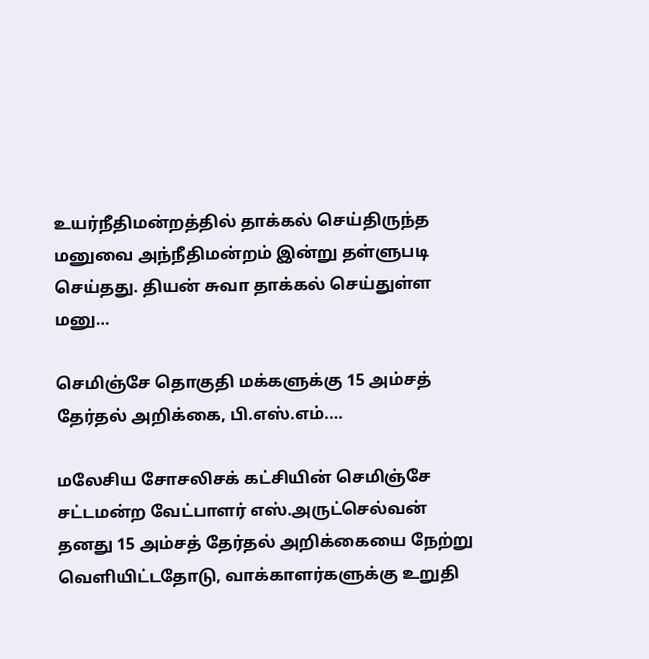உயர்நீதிமன்றத்தில் தாக்கல் செய்திருந்த மனுவை அந்நீதிமன்றம் இன்று தள்ளுபடி செய்தது. தியன் சுவா தாக்கல் செய்துள்ள மனு…

செமிஞ்சே தொகுதி மக்களுக்கு 15 அம்சத் தேர்தல் அறிக்கை, பி.எஸ்.எம்.…

மலேசிய சோசலிசக் கட்சியின் செமிஞ்சே சட்டமன்ற வேட்பாளர் எஸ்.அருட்செல்வன் தனது 15 அம்சத் தேர்தல் அறிக்கையை நேற்று வெளியிட்டதோடு, வாக்காளர்களுக்கு உறுதி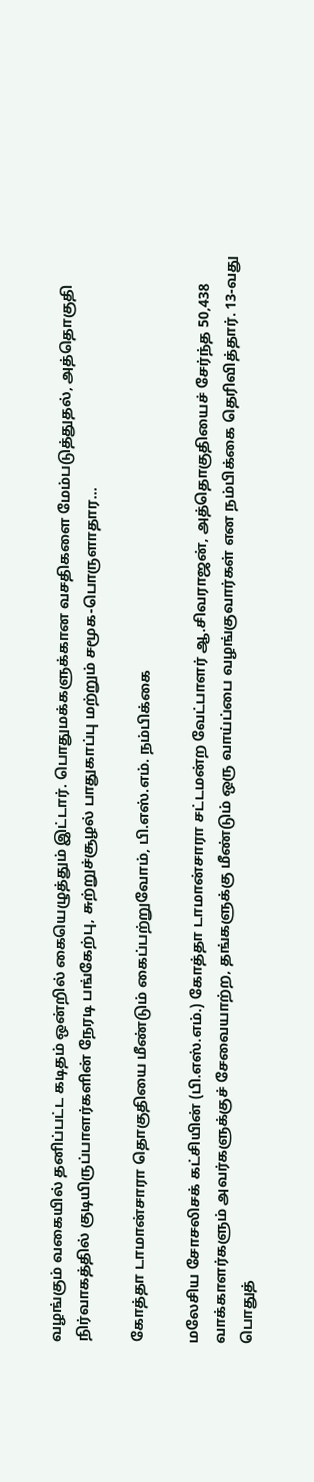வழங்கும் வகையில் தனிப்பட்ட கடிதம் ஒன்றில் கையெழுத்தும் இட்டார். பொதுமக்களுக்கான வசதிகளை மேம்படுத்துதல், அத்தொகுதி நிர்வாகத்தில் குடியிருப்பாளர்களின் நேரடி பங்கேற்பு, சுற்றுச்சூழல் பாதுகாப்பு மற்றும் சமூக-பொருளாதார…

கோத்தா டாமான்சாரா தொகுதியை மீண்டும் கைப்பற்றுவோம், பி.எஸ்.எம். நம்பிக்கை

மலேசிய சோசலிசக் கட்சியின் (பி.எஸ்.எம்.) கோத்தா டாமான்சாரா சட்டமன்ற வேட்பாளர் ஆ.சிவராஜன், அத்தொகுதியைச் சேர்ந்த 50,438 வாக்காளர்களும் அவர்களுக்குச் சேவையாற்ற, தங்களுக்கு மீண்டும் ஒரு வாய்ப்பை வழங்குவார்கள் என நம்பிக்கை தெரிவித்தார். 13-வது பொதுத்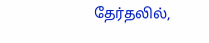தேர்தலில்,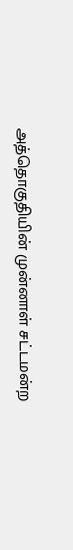அத்தொகுதியின் முன்னாள் சட்டமன்ற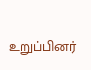உறுப்பினர்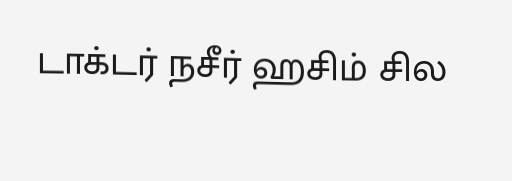டாக்டர் நசீர் ஹசிம் சில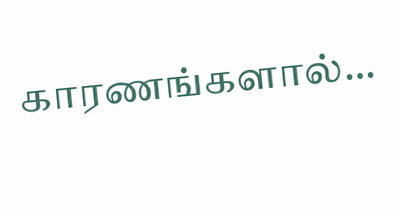காரணங்களால்…